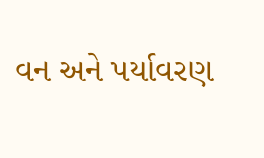વન અને પર્યાવરણ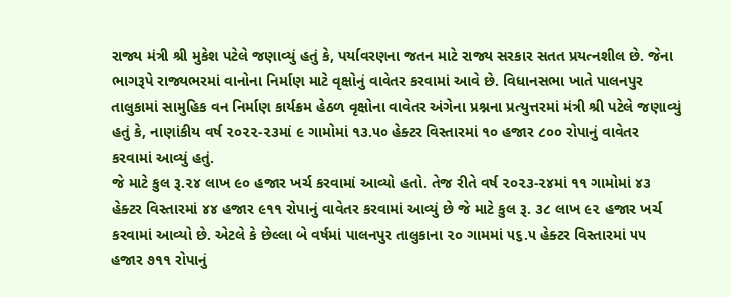રાજ્ય મંત્રી શ્રી મુકેશ પટેલે જણાવ્યું હતું કે, પર્યાવરણના જતન માટે રાજ્ય સરકાર સતત પ્રયત્નશીલ છે. જેના ભાગરૂપે રાજ્યભરમાં વાનોના નિર્માણ માટે વૃક્ષોનું વાવેતર કરવામાં આવે છે. વિધાનસભા ખાતે પાલનપુર તાલુકામાં સામુહિક વન નિર્માણ કાર્યક્રમ હેઠળ વૃક્ષોના વાવેતર અંગેના પ્રશ્નના પ્રત્યુત્તરમાં મંત્રી શ્રી પટેલે જણાવ્યું હતું કે, નાણાંકીય વર્ષ ૨૦૨૨-૨૩માં ૯ ગામોમાં ૧૩.૫૦ હેક્ટર વિસ્તારમાં ૧૦ હજાર ૮૦૦ રોપાનું વાવેતર કરવામાં આવ્યું હતું.
જે માટે કુલ રૂ.૨૪ લાખ ૯૦ હજાર ખર્ચ કરવામાં આવ્યો હતો. તેજ રીતે વર્ષ ૨૦૨૩-૨૪માં ૧૧ ગામોમાં ૪૩ હેક્ટર વિસ્તારમાં ૪૪ હજાર ૯૧૧ રોપાનું વાવેતર કરવામાં આવ્યું છે જે માટે કુલ રૂ. ૩૮ લાખ ૯૨ હજાર ખર્ચ કરવામાં આવ્યો છે. એટલે કે છેલ્લા બે વર્ષમાં પાલનપુર તાલુકાના ૨૦ ગામમાં ૫૬.૫ હેક્ટર વિસ્તારમાં ૫૫ હજાર ૭૧૧ રોપાનું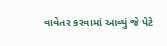વાવેતર કરવામાં આવ્યું જે પેટે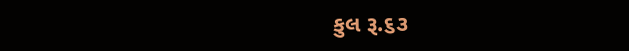કુલ રૂ.૬૩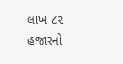લાખ ૮૨ હજારનો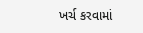ખર્ચ કરવામાં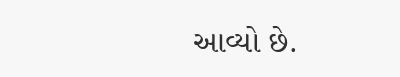આવ્યો છે.